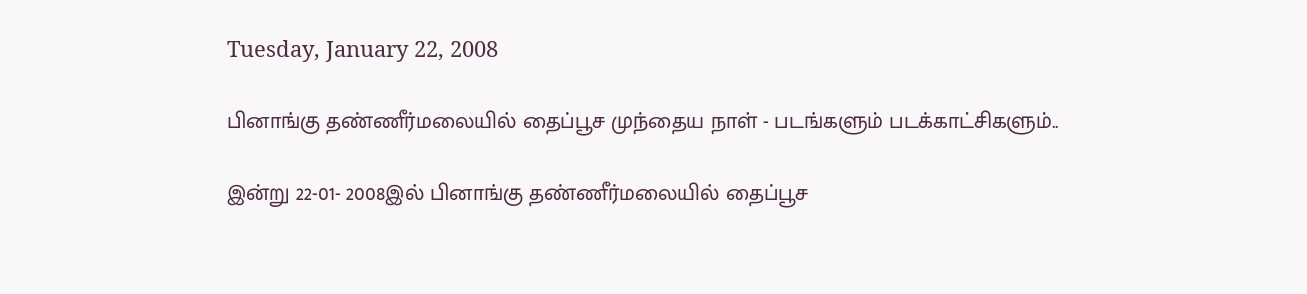Tuesday, January 22, 2008

பினாங்கு தண்ணீர்மலையில் தைப்பூச முந்தைய நாள் - படங்களும் படக்காட்சிகளும்..

இன்று 22-01- 2008இல் பினாங்கு தண்ணீர்மலையில் தைப்பூச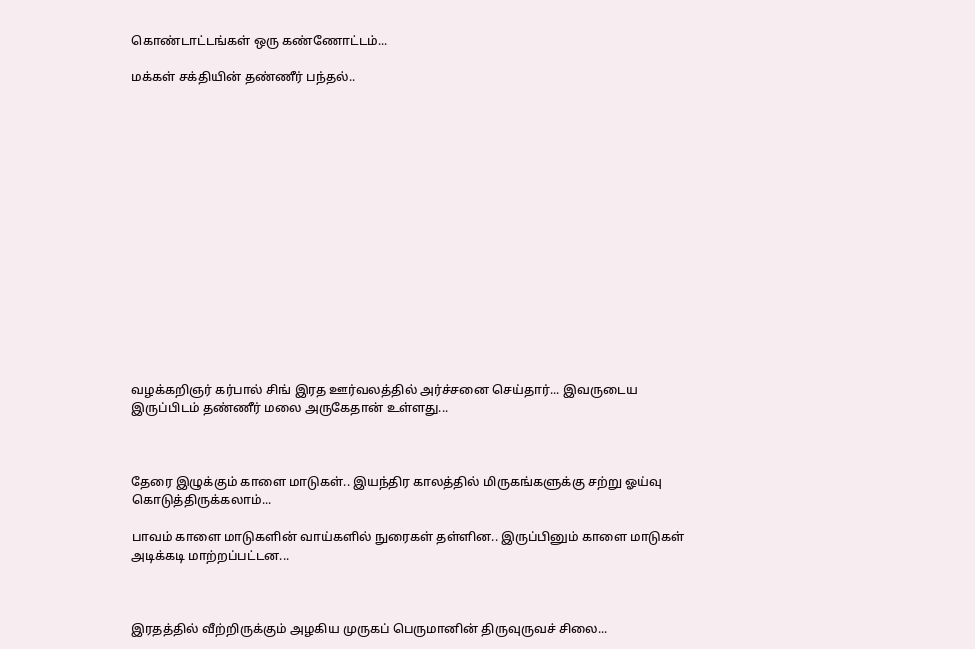கொண்டாட்டங்கள் ஒரு கண்ணோட்டம்...

மக்கள் சக்தியின் தண்ணீர் பந்தல்..
















வழக்கறிஞர் கர்பால் சிங் இரத ஊர்வலத்தில் அர்ச்சனை செய்தார்... இவருடைய இருப்பிடம் தண்ணீர் மலை அருகேதான் உள்ளது...



தேரை இழுக்கும் காளை மாடுகள்.. இயந்திர காலத்தில் மிருகங்களுக்கு சற்று ஓய்வு கொடுத்திருக்கலாம்...

பாவம் காளை மாடுகளின் வாய்களில் நுரைகள் தள்ளின.. இருப்பினும் காளை மாடுகள் அடிக்கடி மாற்றப்பட்டன...



இரதத்தில் வீற்றிருக்கும் அழகிய முருகப் பெருமானின் திருவுருவச் சிலை...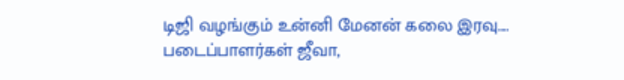டிஜி வழங்கும் உன்னி மேனன் கலை இரவு.... படைப்பாளர்கள் ஜீவா,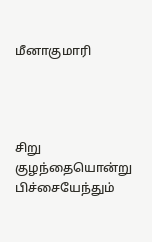மீனாகுமாரி




சிறு குழந்தையொன்று பிச்சையேந்தும்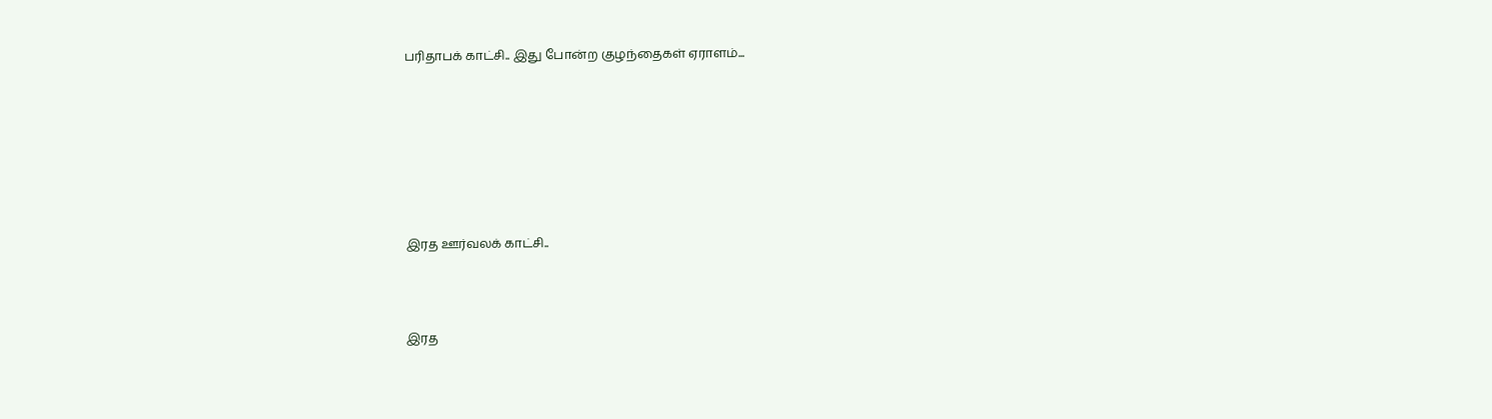பரிதாபக் காட்சி.. இது போன்ற குழந்தைகள் ஏராளம்...







இரத ஊர்வலக் காட்சி..



இரத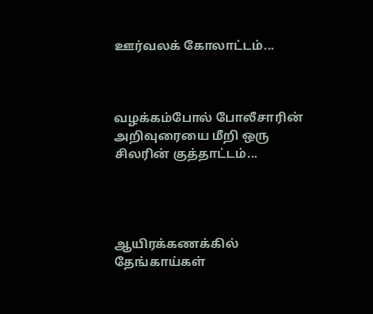ஊர்வலக் கோலாட்டம்...



வழக்கம்போல் போலீசாரின் அறிவுரையை மீறி ஒரு சிலரின் குத்தாட்டம்...




ஆயிரக்கணக்கில் தேங்காய்கள்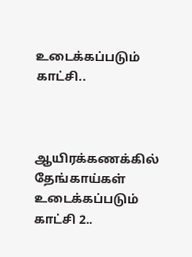உடைக்கப்படும் காட்சி..



ஆயிரக்கணக்கில் தேங்காய்கள் உடைக்கப்படும் காட்சி 2..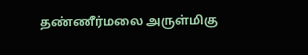தண்ணீர்மலை அருள்மிகு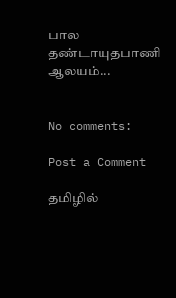பால தண்டாயுதபாணி ஆலயம்...


No comments:

Post a Comment

தமிழில்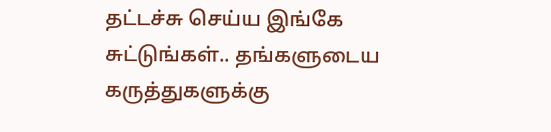தட்டச்சு செய்ய இங்கே சுட்டுங்கள்.. தங்களுடைய கருத்துகளுக்கு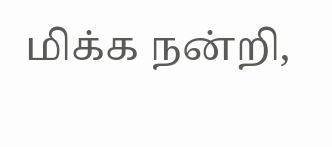மிக்க நன்றி,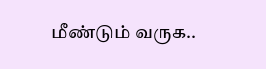மீண்டும் வருக..